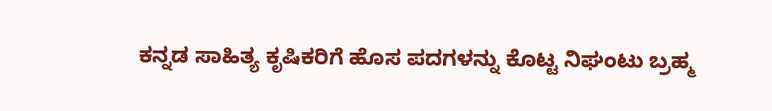ಕನ್ನಡ ಸಾಹಿತ್ಯ ಕೃಷಿಕರಿಗೆ ಹೊಸ ಪದಗಳನ್ನು ಕೊಟ್ಟ ನಿಘಂಟು ಬ್ರಹ್ಮ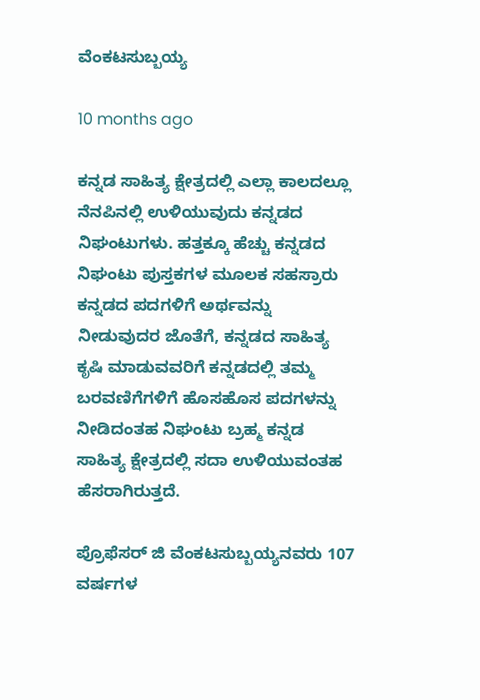ವೆಂಕಟಸುಬ್ಬಯ್ಯ

10 months ago

ಕನ್ನಡ ಸಾಹಿತ್ಯ ಕ್ಷೇತ್ರದಲ್ಲಿ ಎಲ್ಲಾ ಕಾಲದಲ್ಲೂ ನೆನಪಿನಲ್ಲಿ ಉಳಿಯುವುದು ಕನ್ನಡದ ನಿಘಂಟುಗಳು. ಹತ್ತಕ್ಕೂ ಹೆಚ್ಚು ಕನ್ನಡದ ನಿಘಂಟು ಪುಸ್ತಕಗಳ ಮೂಲಕ ಸಹಸ್ರಾರು ಕನ್ನಡದ ಪದಗಳಿಗೆ ಅರ್ಥವನ್ನು ನೀಡುವುದರ ಜೊತೆಗೆ, ಕನ್ನಡದ ಸಾಹಿತ್ಯ ಕೃಷಿ ಮಾಡುವವರಿಗೆ ಕನ್ನಡದಲ್ಲಿ ತಮ್ಮ ಬರವಣಿಗೆಗಳಿಗೆ ಹೊಸಹೊಸ ಪದಗಳನ್ನು ನೀಡಿದಂತಹ ನಿಘಂಟು ಬ್ರಹ್ಮ ಕನ್ನಡ ಸಾಹಿತ್ಯ ಕ್ಷೇತ್ರದಲ್ಲಿ ಸದಾ ಉಳಿಯುವಂತಹ ಹೆಸರಾಗಿರುತ್ತದೆ.

ಪ್ರೊಫೆಸರ್ ಜಿ ವೆಂಕಟಸುಬ್ಬಯ್ಯನವರು 107 ವರ್ಷಗಳ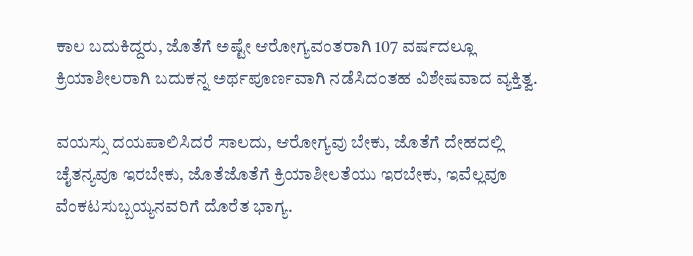ಕಾಲ ಬದುಕಿದ್ದರು, ಜೊತೆಗೆ ಅಷ್ಟೇ ಆರೋಗ್ಯವಂತರಾಗಿ 107 ವರ್ಷದಲ್ಲೂ ಕ್ರಿಯಾಶೀಲರಾಗಿ ಬದುಕನ್ನ ಅರ್ಥಪೂರ್ಣವಾಗಿ ನಡೆಸಿದಂತಹ ವಿಶೇಷವಾದ ವ್ಯಕ್ತಿತ್ವ.

ವಯಸ್ಸು ದಯಪಾಲಿಸಿದರೆ ಸಾಲದು, ಆರೋಗ್ಯವು ಬೇಕು, ಜೊತೆಗೆ ದೇಹದಲ್ಲಿ ಚೈತನ್ಯವೂ ಇರಬೇಕು, ಜೊತೆಜೊತೆಗೆ ಕ್ರಿಯಾಶೀಲತೆಯು ಇರಬೇಕು, ಇವೆಲ್ಲವೂ  ವೆಂಕಟಸುಬ್ಬಯ್ಯನವರಿಗೆ ದೊರೆತ ಭಾಗ್ಯ.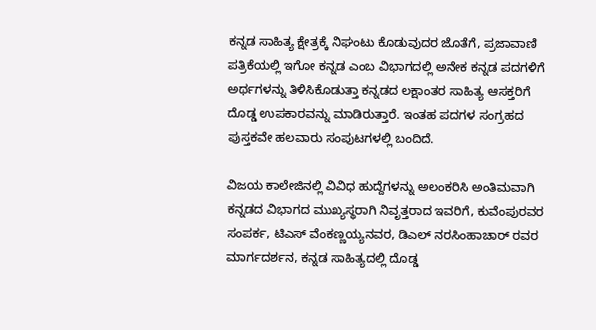ಕನ್ನಡ ಸಾಹಿತ್ಯ ಕ್ಷೇತ್ರಕ್ಕೆ ನಿಘಂಟು ಕೊಡುವುದರ ಜೊತೆಗೆ, ಪ್ರಜಾವಾಣಿ ಪತ್ರಿಕೆಯಲ್ಲಿ ಇಗೋ ಕನ್ನಡ ಎಂಬ ವಿಭಾಗದಲ್ಲಿ ಅನೇಕ ಕನ್ನಡ ಪದಗಳಿಗೆ ಅರ್ಥಗಳನ್ನು ತಿಳಿಸಿಕೊಡುತ್ತಾ ಕನ್ನಡದ ಲಕ್ಷಾಂತರ ಸಾಹಿತ್ಯ ಆಸಕ್ತರಿಗೆ ದೊಡ್ಡ ಉಪಕಾರವನ್ನು ಮಾಡಿರುತ್ತಾರೆ. ಇಂತಹ ಪದಗಳ ಸಂಗ್ರಹದ ಪುಸ್ತಕವೇ ಹಲವಾರು ಸಂಪುಟಗಳಲ್ಲಿ ಬಂದಿದೆ.

ವಿಜಯ ಕಾಲೇಜಿನಲ್ಲಿ ವಿವಿಧ ಹುದ್ದೆಗಳನ್ನು ಅಲಂಕರಿಸಿ ಅಂತಿಮವಾಗಿ ಕನ್ನಡದ ವಿಭಾಗದ ಮುಖ್ಯಸ್ಥರಾಗಿ ನಿವೃತ್ತರಾದ ಇವರಿಗೆ, ಕುವೆಂಪುರವರ ಸಂಪರ್ಕ, ಟಿಎಸ್ ವೆಂಕಣ್ಣಯ್ಯನವರ, ಡಿಎಲ್ ನರಸಿಂಹಾಚಾರ್ ರವರ ಮಾರ್ಗದರ್ಶನ, ಕನ್ನಡ ಸಾಹಿತ್ಯದಲ್ಲಿ ದೊಡ್ಡ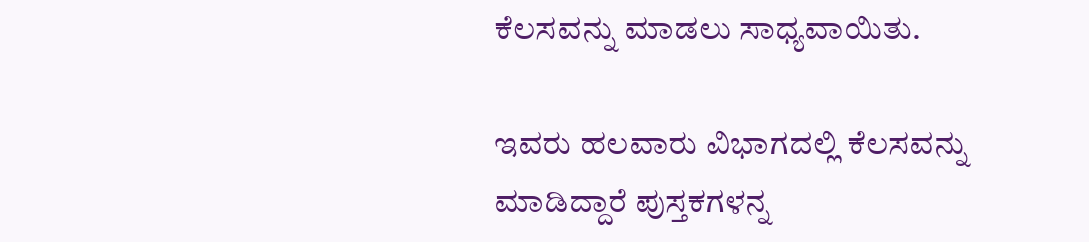ಕೆಲಸವನ್ನು ಮಾಡಲು ಸಾಧ್ಯವಾಯಿತು.

ಇವರು ಹಲವಾರು ವಿಭಾಗದಲ್ಲಿ ಕೆಲಸವನ್ನು ಮಾಡಿದ್ದಾರೆ ಪುಸ್ತಕಗಳನ್ನ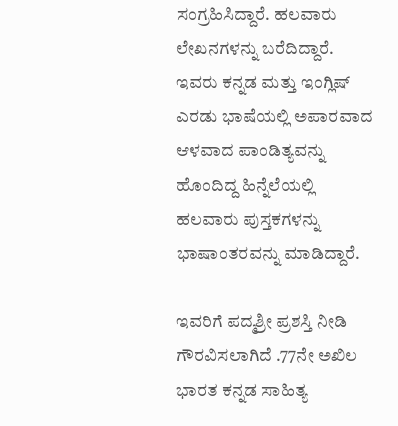ಸಂಗ್ರಹಿಸಿದ್ದಾರೆ. ಹಲವಾರು ಲೇಖನಗಳನ್ನು ಬರೆದಿದ್ದಾರೆ. ಇವರು ಕನ್ನಡ ಮತ್ತು ಇಂಗ್ಲಿಷ್ ಎರಡು ಭಾಷೆಯಲ್ಲಿ ಅಪಾರವಾದ ಆಳವಾದ ಪಾಂಡಿತ್ಯವನ್ನು ಹೊಂದಿದ್ದ ಹಿನ್ನೆಲೆಯಲ್ಲಿ ಹಲವಾರು ಪುಸ್ತಕಗಳನ್ನು ಭಾಷಾಂತರವನ್ನು ಮಾಡಿದ್ದಾರೆ.

ಇವರಿಗೆ ಪದ್ಮಶ್ರೀ ಪ್ರಶಸ್ತಿ ನೀಡಿ ಗೌರವಿಸಲಾಗಿದೆ .77ನೇ ಅಖಿಲ ಭಾರತ ಕನ್ನಡ ಸಾಹಿತ್ಯ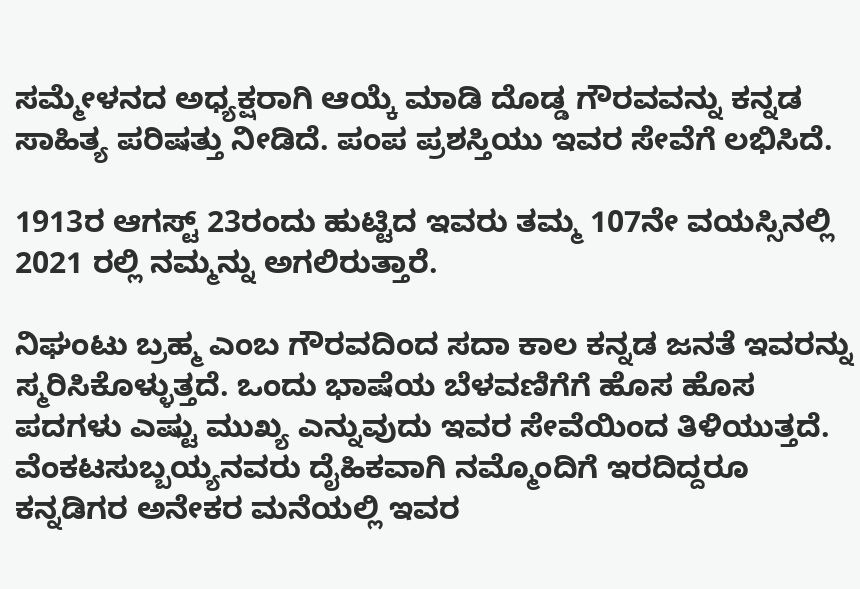ಸಮ್ಮೇಳನದ ಅಧ್ಯಕ್ಷರಾಗಿ ಆಯ್ಕೆ ಮಾಡಿ ದೊಡ್ಡ ಗೌರವವನ್ನು ಕನ್ನಡ ಸಾಹಿತ್ಯ ಪರಿಷತ್ತು ನೀಡಿದೆ. ಪಂಪ ಪ್ರಶಸ್ತಿಯು ಇವರ ಸೇವೆಗೆ ಲಭಿಸಿದೆ.

1913ರ ಆಗಸ್ಟ್ 23ರಂದು ಹುಟ್ಟಿದ ಇವರು ತಮ್ಮ 107ನೇ ವಯಸ್ಸಿನಲ್ಲಿ 2021 ರಲ್ಲಿ ನಮ್ಮನ್ನು ಅಗಲಿರುತ್ತಾರೆ.

ನಿಘಂಟು ಬ್ರಹ್ಮ ಎಂಬ ಗೌರವದಿಂದ ಸದಾ ಕಾಲ ಕನ್ನಡ ಜನತೆ ಇವರನ್ನು ಸ್ಮರಿಸಿಕೊಳ್ಳುತ್ತದೆ. ಒಂದು ಭಾಷೆಯ ಬೆಳವಣಿಗೆಗೆ ಹೊಸ ಹೊಸ ಪದಗಳು ಎಷ್ಟು ಮುಖ್ಯ ಎನ್ನುವುದು ಇವರ ಸೇವೆಯಿಂದ ತಿಳಿಯುತ್ತದೆ. ವೆಂಕಟಸುಬ್ಬಯ್ಯನವರು ದೈಹಿಕವಾಗಿ ನಮ್ಮೊಂದಿಗೆ ಇರದಿದ್ದರೂ ಕನ್ನಡಿಗರ ಅನೇಕರ ಮನೆಯಲ್ಲಿ ಇವರ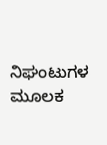ನಿಘಂಟುಗಳ ಮೂಲಕ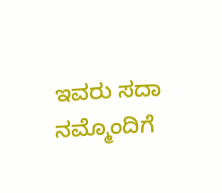ಇವರು ಸದಾ ನಮ್ಮೊಂದಿಗೆ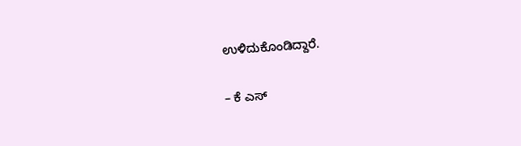ಉಳಿದುಕೊಂಡಿದ್ದಾರೆ.

– ಕೆ ಎಸ್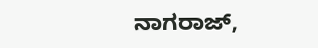ನಾಗರಾಜ್,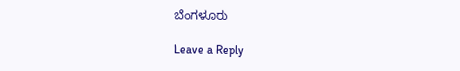ಬೆಂಗಳೂರು

Leave a Reply